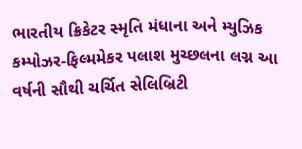ભારતીય ક્રિકેટર સ્મૃતિ મંધાના અને મ્યુઝિક કમ્પોઝર-ફિલ્મમેકર પલાશ મુચ્છલના લગ્ન આ વર્ષની સૌથી ચર્ચિત સેલિબ્રિટી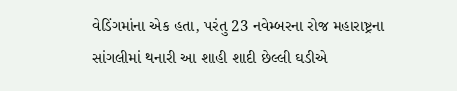વેડિંગમાંના એક હતા, પરંતુ 23 નવેમ્બરના રોજ મહારાષ્ટ્રના સાંગલીમાં થનારી આ શાહી શાદી છેલ્લી ઘડીએ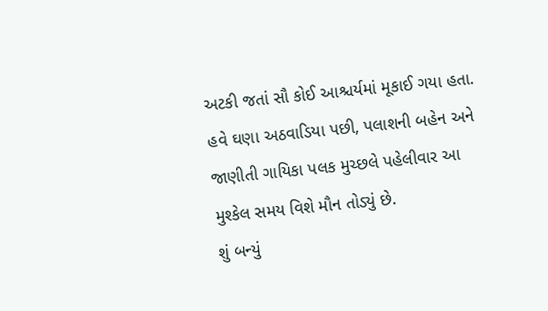અટકી જતાં સૌ કોઈ આશ્ચર્યમાં મૂકાઈ ગયા હતા. હવે ઘણા અઠવાડિયા પછી, પલાશની બહેન અને જાણીતી ગાયિકા પલક મુચ્છલે પહેલીવાર આ મુશ્કેલ સમય વિશે મૌન તોડ્યું છે.
શું બન્યું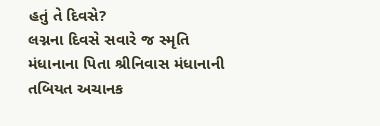હતું તે દિવસે?
લગ્નના દિવસે સવારે જ સ્મૃતિ મંધાનાના પિતા શ્રીનિવાસ મંધાનાની તબિયત અચાનક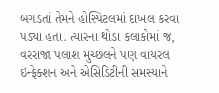બગડતાં તેમને હોસ્પિટલમાં દાખલ કરવા પડ્યા હતા. ત્યારના થોડા કલાકોમાં જ, વરરાજા પલાશ મુચ્છલને પણ વાયરલ ઇન્ફેક્શન અને એસિડિટીની સમસ્યાને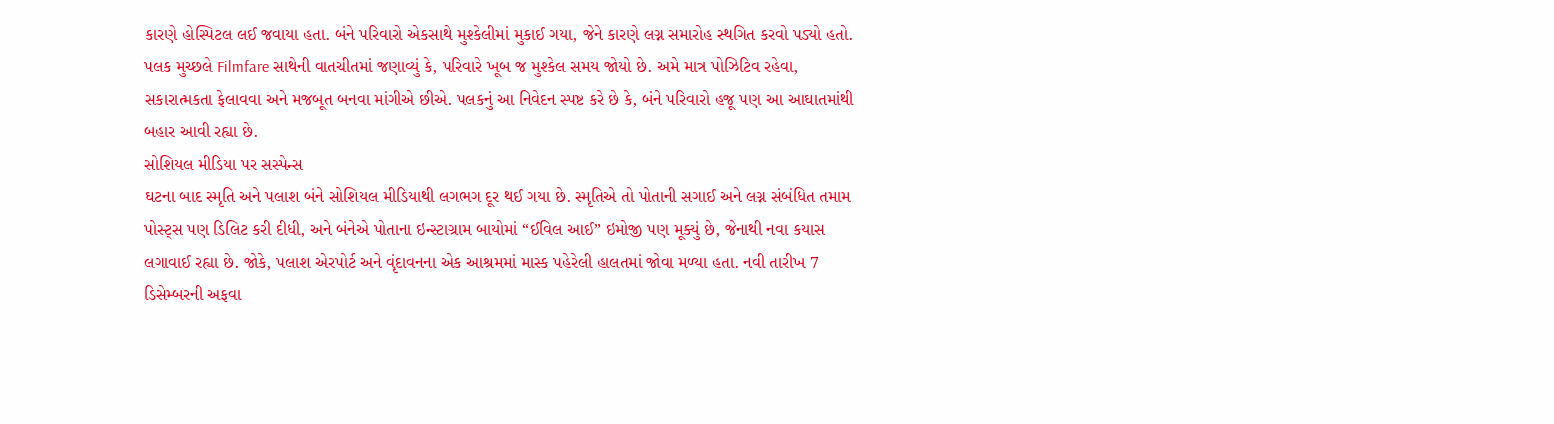કારણે હોસ્પિટલ લઈ જવાયા હતા. બંને પરિવારો એકસાથે મુશ્કેલીમાં મુકાઈ ગયા, જેને કારણે લગ્ન સમારોહ સ્થગિત કરવો પડ્યો હતો.
પલક મુચ્છલે Filmfare સાથેની વાતચીતમાં જણાવ્યું કે, પરિવારે ખૂબ જ મુશ્કેલ સમય જોયો છે. અમે માત્ર પોઝિટિવ રહેવા, સકારાત્મકતા ફેલાવવા અને મજબૂત બનવા માંગીએ છીએ. પલકનું આ નિવેદન સ્પષ્ટ કરે છે કે, બંને પરિવારો હજૂ પણ આ આઘાતમાંથી બહાર આવી રહ્યા છે.
સોશિયલ મીડિયા પર સસ્પેન્સ
ઘટના બાદ સ્મૃતિ અને પલાશ બંને સોશિયલ મીડિયાથી લગભગ દૂર થઈ ગયા છે. સ્મૃતિએ તો પોતાની સગાઈ અને લગ્ન સંબંધિત તમામ પોસ્ટ્સ પણ ડિલિટ કરી દીધી, અને બંનેએ પોતાના ઇન્સ્ટાગ્રામ બાયોમાં “ઈવિલ આઈ” ઇમોજી પણ મૂક્યું છે, જેનાથી નવા કયાસ લગાવાઈ રહ્યા છે. જોકે, પલાશ એરપોર્ટ અને વૃંદાવનના એક આશ્રમમાં માસ્ક પહેરેલી હાલતમાં જોવા મળ્યા હતા. નવી તારીખ 7 ડિસેમ્બરની અફવા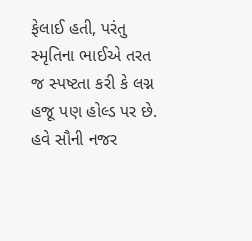ફેલાઈ હતી, પરંતુ સ્મૃતિના ભાઈએ તરત જ સ્પષ્ટતા કરી કે લગ્ન હજૂ પણ હોલ્ડ પર છે. હવે સૌની નજર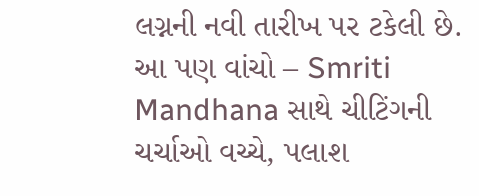લગ્નની નવી તારીખ પર ટકેલી છે.
આ પણ વાંચો – Smriti Mandhana સાથે ચીટિંગની ચર્ચાઓ વચ્ચે, પલાશ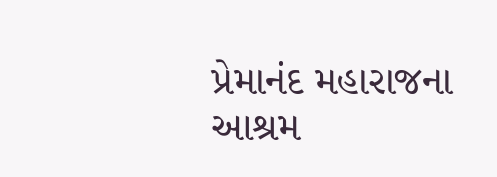પ્રેમાનંદ મહારાજના આશ્રમ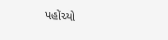પહોંચ્યો